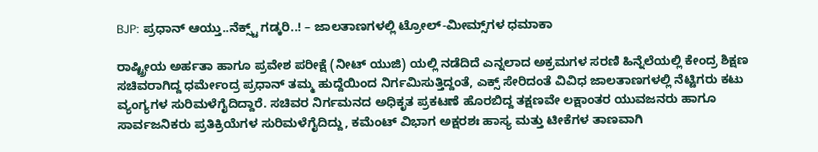BJP: ಪ್ರಧಾನ್ ಆಯ್ತು..ನೆಕ್ಸ್ಟ್ ಗಡ್ಕರಿ..! – ಜಾಲತಾಣಗಳಲ್ಲಿ ಟ್ರೋಲ್-ಮೀಮ್ಸ್‌ಗಳ ಧಮಾಕಾ

ರಾಷ್ಟ್ರೀಯ ಅರ್ಹತಾ ಹಾಗೂ ಪ್ರವೇಶ ಪರೀಕ್ಷೆ (ನೀಟ್ ಯುಜಿ) ಯಲ್ಲಿ ನಡೆದಿದೆ ಎನ್ನಲಾದ ಅಕ್ರಮಗಳ ಸರಣಿ ಹಿನ್ನೆಲೆಯಲ್ಲಿ ಕೇಂದ್ರ ಶಿಕ್ಷಣ ಸಚಿವರಾಗಿದ್ದ ಧರ್ಮೇಂದ್ರ ಪ್ರಧಾನ್ ತಮ್ಮ ಹುದ್ದೆಯಿಂದ ನಿರ್ಗಮಿಸುತ್ತಿದ್ದಂತೆ, ಎಕ್ಸ್ ಸೇರಿದಂತೆ ವಿವಿಧ ಜಾಲತಾಣಗಳಲ್ಲಿ ನೆಟ್ಟಿಗರು ಕಟು ವ್ಯಂಗ್ಯಗಳ ಸುರಿಮಳೆಗೈದಿದ್ದಾರೆ. ಸಚಿವರ ನಿರ್ಗಮನದ ಅಧಿಕೃತ ಪ್ರಕಟಣೆ ಹೊರಬಿದ್ದ ತಕ್ಷಣವೇ ಲಕ್ಷಾಂತರ ಯುವಜನರು ಹಾಗೂ ಸಾರ್ವಜನಿಕರು ಪ್ರತಿಕ್ರಿಯೆಗಳ ಸುರಿಮಳೆಗೈದಿದ್ದು, ಕಮೆಂಟ್ ವಿಭಾಗ ಅಕ್ಷರಶಃ ಹಾಸ್ಯ ಮತ್ತು ಟೀಕೆಗಳ ತಾಣವಾಗಿ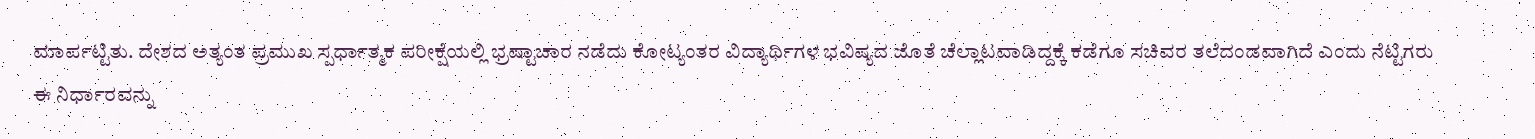ಮಾರ್ಪಟ್ಟಿತು. ದೇಶದ ಅತ್ಯಂತ ಪ್ರಮುಖ ಸ್ಪರ್ಧಾತ್ಮಕ ಪರೀಕ್ಷೆಯಲ್ಲಿ ಭ್ರಷ್ಟಾಚಾರ ನಡೆದು ಕೋಟ್ಯಂತರ ವಿದ್ಯಾರ್ಥಿಗಳ ಭವಿಷ್ಯದ ಜೊತೆ ಚೆಲ್ಲಾಟವಾಡಿದ್ದಕ್ಕೆ ಕಡೆಗೂ ಸಚಿವರ ತಲೆದಂಡವಾಗಿದೆ ಎಂದು ನೆಟ್ಟಿಗರು ಈ ನಿರ್ಧಾರವನ್ನು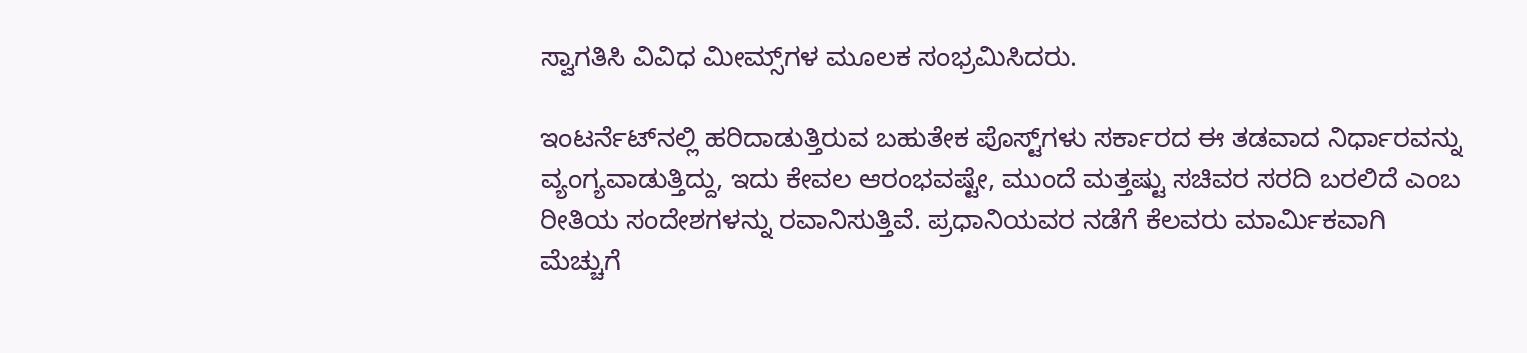ಸ್ವಾಗತಿಸಿ ವಿವಿಧ ಮೀಮ್ಸ್‌ಗಳ ಮೂಲಕ ಸಂಭ್ರಮಿಸಿದರು.

ಇಂಟರ್ನೆಟ್‌ನಲ್ಲಿ ಹರಿದಾಡುತ್ತಿರುವ ಬಹುತೇಕ ಪೊಸ್ಟ್‌ಗಳು ಸರ್ಕಾರದ ಈ ತಡವಾದ ನಿರ್ಧಾರವನ್ನು ವ್ಯಂಗ್ಯವಾಡುತ್ತಿದ್ದು, ಇದು ಕೇವಲ ಆರಂಭವಷ್ಟೇ, ಮುಂದೆ ಮತ್ತಷ್ಟು ಸಚಿವರ ಸರದಿ ಬರಲಿದೆ ಎಂಬ ರೀತಿಯ ಸಂದೇಶಗಳನ್ನು ರವಾನಿಸುತ್ತಿವೆ. ಪ್ರಧಾನಿಯವರ ನಡೆಗೆ ಕೆಲವರು ಮಾರ್ಮಿಕವಾಗಿ ಮೆಚ್ಚುಗೆ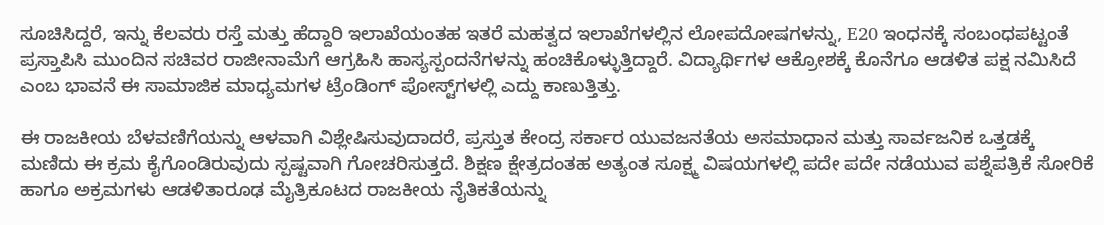ಸೂಚಿಸಿದ್ದರೆ, ಇನ್ನು ಕೆಲವರು ರಸ್ತೆ ಮತ್ತು ಹೆದ್ದಾರಿ ಇಲಾಖೆಯಂತಹ ಇತರೆ ಮಹತ್ವದ ಇಲಾಖೆಗಳಲ್ಲಿನ ಲೋಪದೋಷಗಳನ್ನು, E20 ಇಂಧನಕ್ಕೆ ಸಂಬಂಧಪಟ್ಟಂತೆ ಪ್ರಸ್ತಾಪಿಸಿ ಮುಂದಿನ ಸಚಿವರ ರಾಜೀನಾಮೆಗೆ ಆಗ್ರಹಿಸಿ ಹಾಸ್ಯಸ್ಪಂದನೆಗಳನ್ನು ಹಂಚಿಕೊಳ್ಳುತ್ತಿದ್ದಾರೆ. ವಿದ್ಯಾರ್ಥಿಗಳ ಆಕ್ರೋಶಕ್ಕೆ ಕೊನೆಗೂ ಆಡಳಿತ ಪಕ್ಷ ನಮಿಸಿದೆ ಎಂಬ ಭಾವನೆ ಈ ಸಾಮಾಜಿಕ ಮಾಧ್ಯಮಗಳ ಟ್ರೆಂಡಿಂಗ್ ಪೋಸ್ಟ್‌ಗಳಲ್ಲಿ ಎದ್ದು ಕಾಣುತ್ತಿತ್ತು.

ಈ ರಾಜಕೀಯ ಬೆಳವಣಿಗೆಯನ್ನು ಆಳವಾಗಿ ವಿಶ್ಲೇಷಿಸುವುದಾದರೆ, ಪ್ರಸ್ತುತ ಕೇಂದ್ರ ಸರ್ಕಾರ ಯುವಜನತೆಯ ಅಸಮಾಧಾನ ಮತ್ತು ಸಾರ್ವಜನಿಕ ಒತ್ತಡಕ್ಕೆ ಮಣಿದು ಈ ಕ್ರಮ ಕೈಗೊಂಡಿರುವುದು ಸ್ಪಷ್ಟವಾಗಿ ಗೋಚರಿಸುತ್ತದೆ. ಶಿಕ್ಷಣ ಕ್ಷೇತ್ರದಂತಹ ಅತ್ಯಂತ ಸೂಕ್ಷ್ಮ ವಿಷಯಗಳಲ್ಲಿ ಪದೇ ಪದೇ ನಡೆಯುವ ಪಶ್ನೆಪತ್ರಿಕೆ ಸೋರಿಕೆ ಹಾಗೂ ಅಕ್ರಮಗಳು ಆಡಳಿತಾರೂಢ ಮೈತ್ರಿಕೂಟದ ರಾಜಕೀಯ ನೈತಿಕತೆಯನ್ನು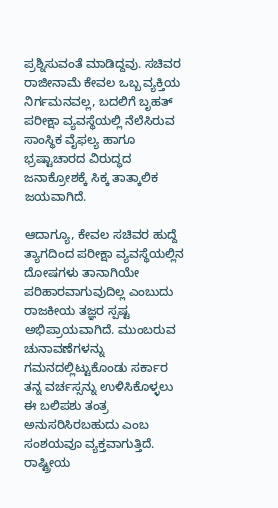ಪ್ರಶ್ನಿಸುವಂತೆ ಮಾಡಿದ್ದವು. ಸಚಿವರ ರಾಜೀನಾಮೆ ಕೇವಲ ಒಬ್ಬ ವ್ಯಕ್ತಿಯ ನಿರ್ಗಮನವಲ್ಲ, ಬದಲಿಗೆ ಬೃಹತ್ ಪರೀಕ್ಷಾ ವ್ಯವಸ್ಥೆಯಲ್ಲಿ ನೆಲೆಸಿರುವ ಸಾಂಸ್ಥಿಕ ವೈಫಲ್ಯ ಹಾಗೂ ಭ್ರಷ್ಟಾಚಾರದ ವಿರುದ್ಧದ ಜನಾಕ್ರೋಶಕ್ಕೆ ಸಿಕ್ಕ ತಾತ್ಕಾಲಿಕ ಜಯವಾಗಿದೆ.

ಆದಾಗ್ಯೂ, ಕೇವಲ ಸಚಿವರ ಹುದ್ದೆ ತ್ಯಾಗದಿಂದ ಪರೀಕ್ಷಾ ವ್ಯವಸ್ಥೆಯಲ್ಲಿನ ದೋಷಗಳು ತಾನಾಗಿಯೇ ಪರಿಹಾರವಾಗುವುದಿಲ್ಲ ಎಂಬುದು ರಾಜಕೀಯ ತಜ್ಞರ ಸ್ಪಷ್ಟ ಅಭಿಪ್ರಾಯವಾಗಿದೆ. ಮುಂಬರುವ ಚುನಾವಣೆಗಳನ್ನು ಗಮನದಲ್ಲಿಟ್ಟುಕೊಂಡು ಸರ್ಕಾರ ತನ್ನ ವರ್ಚಸ್ಸನ್ನು ಉಳಿಸಿಕೊಳ್ಳಲು ಈ ಬಲಿಪಶು ತಂತ್ರ ಅನುಸರಿಸಿರಬಹುದು ಎಂಬ ಸಂಶಯವೂ ವ್ಯಕ್ತವಾಗುತ್ತಿದೆ. ರಾಷ್ಟ್ರೀಯ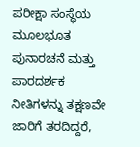ಪರೀಕ್ಷಾ ಸಂಸ್ಥೆಯ ಮೂಲಭೂತ ಪುನಾರಚನೆ ಮತ್ತು ಪಾರದರ್ಶಕ ನೀತಿಗಳನ್ನು ತಕ್ಷಣವೇ ಜಾರಿಗೆ ತರದಿದ್ದರೆ,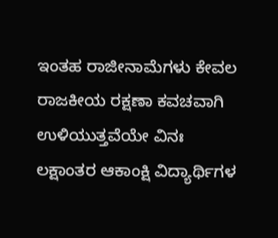ಇಂತಹ ರಾಜೀನಾಮೆಗಳು ಕೇವಲ ರಾಜಕೀಯ ರಕ್ಷಣಾ ಕವಚವಾಗಿ ಉಳಿಯುತ್ತವೆಯೇ ವಿನಃ ಲಕ್ಷಾಂತರ ಆಕಾಂಕ್ಷಿ ವಿದ್ಯಾರ್ಥಿಗಳ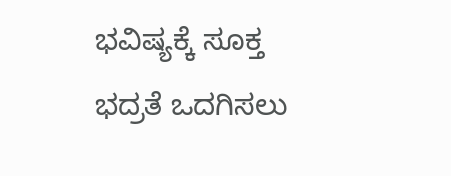ಭವಿಷ್ಯಕ್ಕೆ ಸೂಕ್ತ ಭದ್ರತೆ ಒದಗಿಸಲು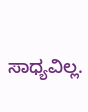ಸಾಧ್ಯವಿಲ್ಲ.